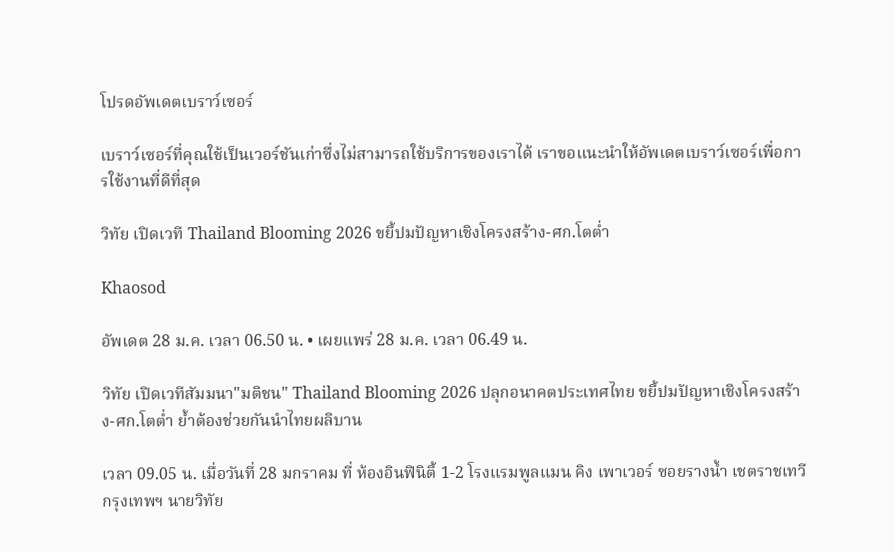โปรดอัพเดตเบราว์เซอร์

เบราว์เซอร์ที่คุณใช้เป็นเวอร์ชันเก่าซึ่งไม่สามารถใช้บริการของเราได้ เราขอแนะนำให้อัพเดตเบราว์เซอร์เพื่อการใช้งานที่ดีที่สุด

วิทัย เปิดเวที Thailand Blooming 2026 ขยี้ปมปัญหาเชิงโครงสร้าง-ศก.โตต่ำ

Khaosod

อัพเดต 28 ม.ค. เวลา 06.50 น. • เผยแพร่ 28 ม.ค. เวลา 06.49 น.

วิทัย เปิดเวทีสัมมนา"มติชน" Thailand Blooming 2026 ปลุกอนาคตประเทศไทย ขยี้ปมปัญหาเชิงโครงสร้าง-ศก.โตต่ำ ย้ำต้องช่วยกันนำไทยผลิบาน

เวลา 09.05 น. เมื่อวันที่ 28 มกราคม ที่ ห้องอินฟินิตี้ 1-2 โรงแรมพูลแมน คิง เพาเวอร์ ซอยรางน้ำ เชตราชเทวี กรุงเทพฯ นายวิทัย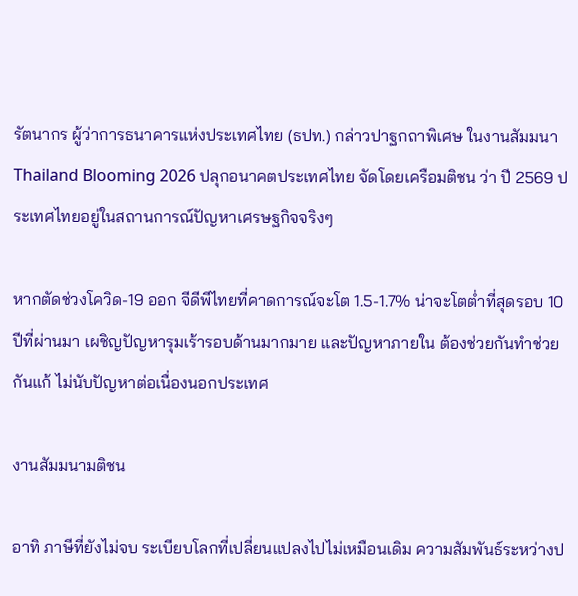รัตนากร ผู้ว่าการธนาคารแห่งประเทศไทย (ธปท.) กล่าวปาฐกถาพิเศษ ในงานสัมมนา Thailand Blooming 2026 ปลุกอนาคตประเทศไทย จัดโดยเครือมติชน ว่า ปี 2569 ประเทศไทยอยู่ในสถานการณ์ปัญหาเศรษฐกิจจริงๆ

หากตัดช่วงโควิด-19 ออก จีดีพีไทยที่คาดการณ์จะโต 1.5-1.7% น่าจะโตต่ำที่สุดรอบ 10 ปีที่ผ่านมา เผชิญปัญหารุมเร้ารอบด้านมากมาย และปัญหาภายใน ต้องช่วยกันทำช่วยกันแก้ ไม่นับปัญหาต่อเนื่องนอกประเทศ

งานสัมมนามติชน

อาทิ ภาษีที่ยังไม่จบ ระเบียบโลกที่เปลี่ยนแปลงไปไม่เหมือนเดิม ความสัมพันธ์ระหว่างป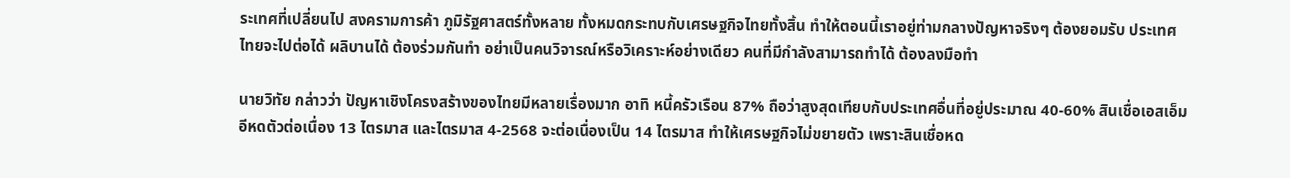ระเทศที่เปลี่ยนไป สงครามการค้า ภูมิรัฐศาสตร์ทั้งหลาย ทั้งหมดกระทบกับเศรษฐกิจไทยทั้งสิ้น ทำให้ตอนนี้เราอยู่ท่ามกลางปัญหาจริงๆ ต้องยอมรับ ประเทศไทยจะไปต่อได้ ผลิบานได้ ต้องร่วมกันทำ อย่าเป็นคนวิจารณ์หรือวิเคราะห์อย่างเดียว คนที่มีกำลังสามารถทำได้ ต้องลงมือทำ

นายวิทัย กล่าวว่า ปัญหาเชิงโครงสร้างของไทยมีหลายเรื่องมาก อาทิ หนี้ครัวเรือน 87% ถือว่าสูงสุดเทียบกับประเทศอื่นที่อยู่ประมาณ 40-60% สินเชื่อเอสเอ็มอีหดตัวต่อเนื่อง 13 ไตรมาส และไตรมาส 4-2568 จะต่อเนื่องเป็น 14 ไตรมาส ทำให้เศรษฐกิจไม่ขยายตัว เพราะสินเชื่อหด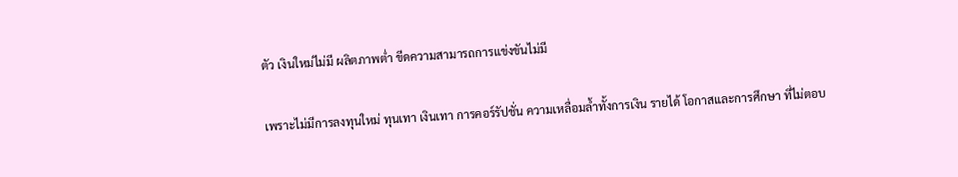ตัว เงินใหม่ไม่มี ผลิตภาพต่ำ ขีดความสามารถการแข่งขันไม่มี

เพราะไม่มีการลงทุนใหม่ ทุนเทา เงินเทา การคอร์รัปชั่น ความเหลื่อมล้ำทั้งการเงิน รายได้ โอกาสและการศึกษา ที่ไม่ตอบ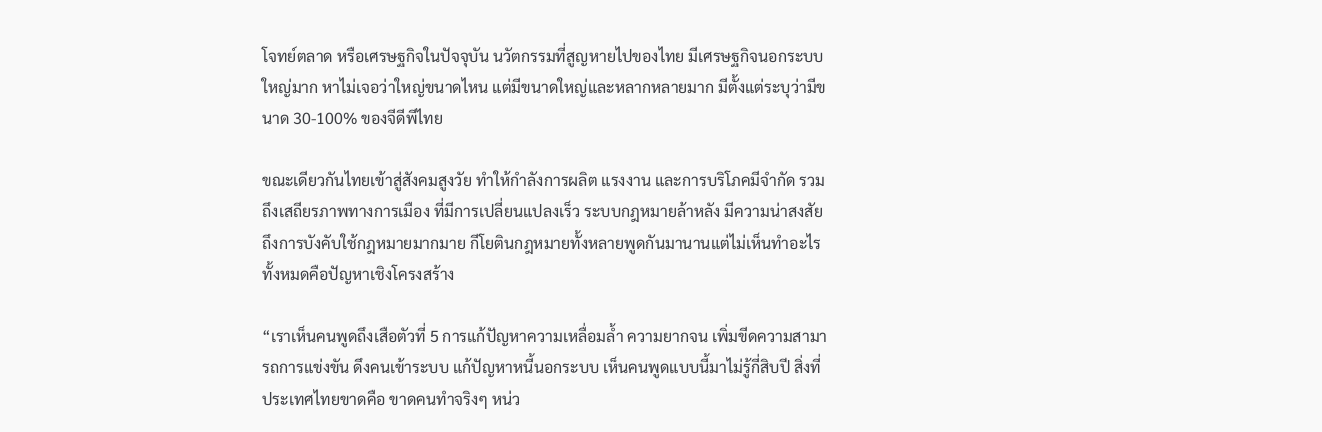โจทย์ตลาด หรือเศรษฐกิจในปัจจุบัน นวัตกรรมที่สูญหายไปของไทย มีเศรษฐกิจนอกระบบใหญ่มาก หาไม่เจอว่าใหญ่ขนาดไหน แต่มีขนาดใหญ่และหลากหลายมาก มีตั้งแต่ระบุว่ามีขนาด 30-100% ของจีดีพีไทย

ขณะเดียวกันไทยเข้าสู่สังคมสูงวัย ทำให้กำลังการผลิต แรงงาน และการบริโภคมีจำกัด รวมถึงเสถียรภาพทางการเมือง ที่มีการเปลี่ยนแปลงเร็ว ระบบกฎหมายล้าหลัง มีความน่าสงสัยถึงการบังคับใช้กฎหมายมากมาย กีโยตินกฎหมายทั้งหลายพูดกันมานานแต่ไม่เห็นทำอะไร ทั้งหมดคือปัญหาเชิงโครงสร้าง

“เราเห็นคนพูดถึงเสือตัวที่ 5 การแก้ปัญหาความเหลื่อมล้ำ ความยากจน เพิ่มขีดความสามารถการแข่งขัน ดึงคนเข้าระบบ แก้ปัญหาหนี้นอกระบบ เห็นคนพูดแบบนี้มาไม่รู้กี่สิบปี สิ่งที่ประเทศไทยขาดคือ ขาดคนทำจริงๆ หน่ว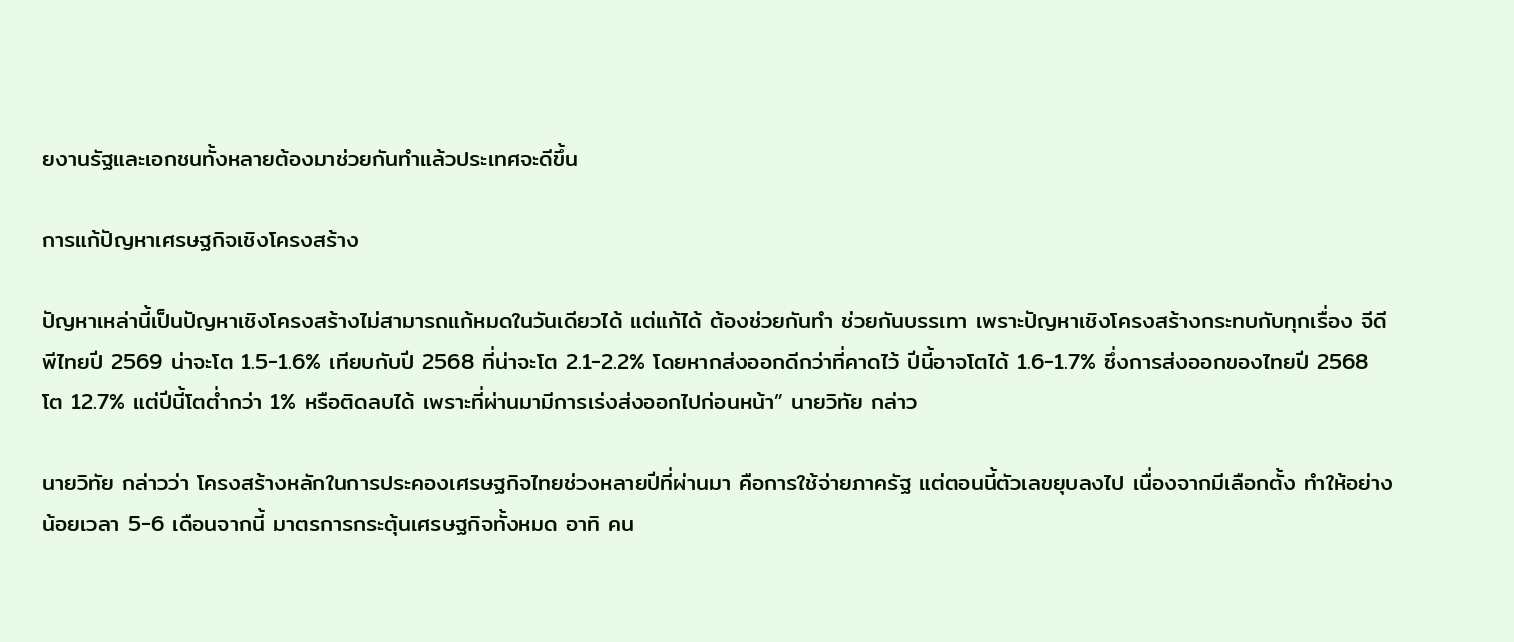ยงานรัฐและเอกชนทั้งหลายต้องมาช่วยกันทำแล้วประเทศจะดีขึ้น

การแก้ปัญหาเศรษฐกิจเชิงโครงสร้าง

ปัญหาเหล่านี้เป็นปัญหาเชิงโครงสร้างไม่สามารถแก้หมดในวันเดียวได้ แต่แก้ได้ ต้องช่วยกันทำ ช่วยกันบรรเทา เพราะปัญหาเชิงโครงสร้างกระทบกับทุกเรื่อง จีดีพีไทยปี 2569 น่าจะโต 1.5-1.6% เทียบกับปี 2568 ที่น่าจะโต 2.1-2.2% โดยหากส่งออกดีกว่าที่คาดไว้ ปีนี้อาจโตได้ 1.6-1.7% ซึ่งการส่งออกของไทยปี 2568 โต 12.7% แต่ปีนี้โตต่ำกว่า 1% หรือติดลบได้ เพราะที่ผ่านมามีการเร่งส่งออกไปก่อนหน้า” นายวิทัย กล่าว

นายวิทัย กล่าวว่า โครงสร้างหลักในการประคองเศรษฐกิจไทยช่วงหลายปีที่ผ่านมา คือการใช้จ่ายภาครัฐ แต่ตอนนี้ตัวเลขยุบลงไป เนื่องจากมีเลือกตั้ง ทำให้อย่างน้อยเวลา 5-6 เดือนจากนี้ มาตรการกระตุ้นเศรษฐกิจทั้งหมด อาทิ คน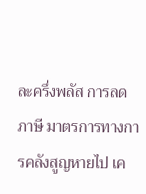ละครึ่งพลัส การลดภาษี มาตรการทางการคลังสูญหายไป เค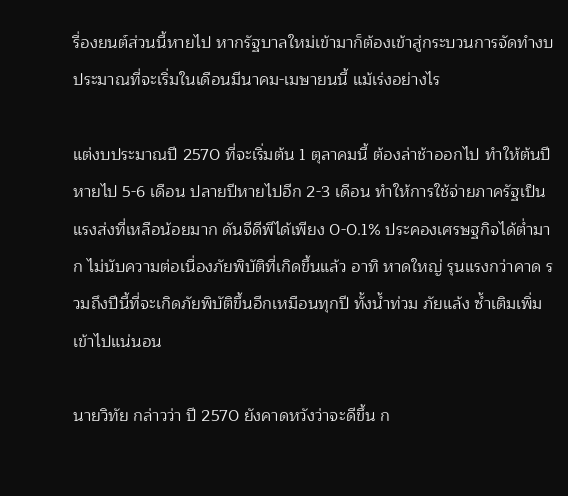รื่องยนต์ส่วนนี้หายไป หากรัฐบาลใหม่เข้ามาก็ต้องเข้าสู่กระบวนการจัดทำงบประมาณที่จะเริ่มในเดือนมีนาคม-เมษายนนี้ แม้เร่งอย่างไร

แต่งบประมาณปี 2570 ที่จะเริ่มต้น 1 ตุลาคมนี้ ต้องล่าช้าออกไป ทำให้ต้นปีหายไป 5-6 เดือน ปลายปีหายไปอีก 2-3 เดือน ทำให้การใช้จ่ายภาครัฐเป็นแรงส่งที่เหลือน้อยมาก ดันจีดีพีได้เพียง 0-0.1% ประคองเศรษฐกิจได้ต่ำมาก ไม่นับความต่อเนื่องภัยพิบัติที่เกิดขึ้นแล้ว อาทิ หาดใหญ่ รุนแรงกว่าคาด รวมถึงปีนี้ที่จะเกิดภัยพิบัติขึ้นอีกเหมือนทุกปี ทั้งน้ำท่วม ภัยแล้ง ซ้ำเติมเพิ่มเข้าไปแน่นอน

นายวิทัย กล่าวว่า ปี 2570 ยังคาดหวังว่าจะดีขึ้น ก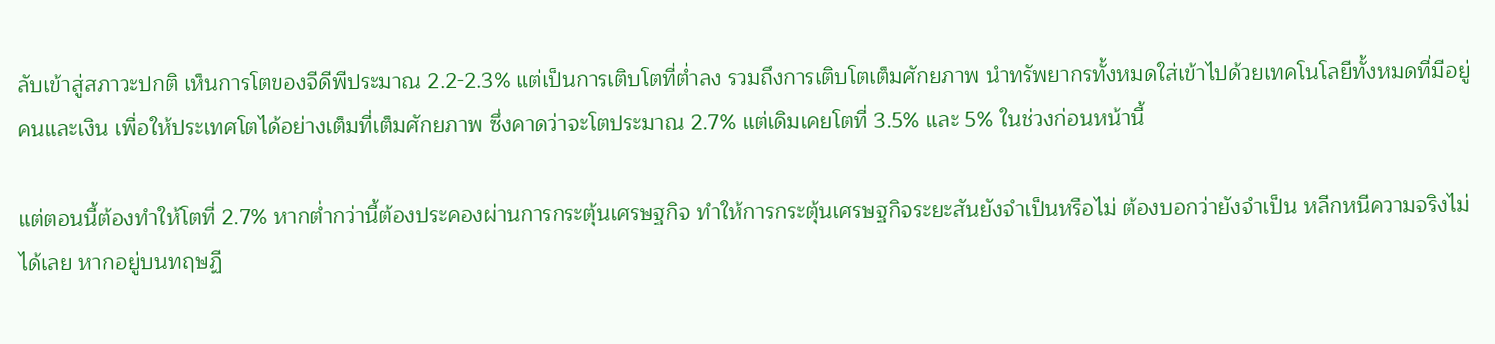ลับเข้าสู่สภาวะปกติ เห็นการโตของจีดีพีประมาณ 2.2-2.3% แต่เป็นการเติบโตที่ต่ำลง รวมถึงการเติบโตเต็มศักยภาพ นำทรัพยากรทั้งหมดใส่เข้าไปด้วยเทคโนโลยีทั้งหมดที่มีอยู่ คนและเงิน เพื่อให้ประเทศโตได้อย่างเต็มที่เต็มศักยภาพ ซึ่งคาดว่าจะโตประมาณ 2.7% แต่เดิมเคยโตที่ 3.5% และ 5% ในช่วงก่อนหน้านี้

แต่ตอนนี้ต้องทำให้โตที่ 2.7% หากต่ำกว่านี้ต้องประคองผ่านการกระตุ้นเศรษฐกิจ ทำให้การกระตุ้นเศรษฐกิจระยะสันยังจำเป็นหรือไม่ ต้องบอกว่ายังจำเป็น หลีกหนีความจริงไม่ได้เลย หากอยู่บนทฤษฏี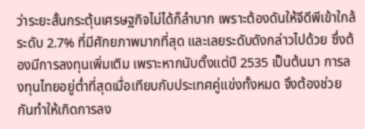ว่าระยะสั้นกระตุ้นเศรษฐกิจไม่ได้ก็ลำบาก เพราะต้องดันให้จีดีพีเข้าใกล้ระดับ 2.7% ที่มีศักยภาพมากที่สุด และเลยระดับดังกล่าวไปด้วย ซึ่งต้องมีการลงทุนเพิ่มเติม เพราะหากนับตั้งแต่ปี 2535 เป็นต้นมา การลงทุนไทยอยู่ต่ำที่สุดเมื่อเทียบกับประเทศคู่แข่งทั้งหมด จึงต้องช่วยกันทำให้เกิดการลง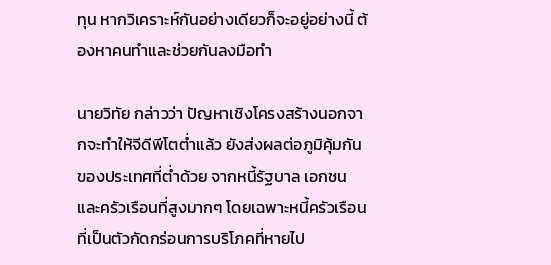ทุน หากวิเคราะห์กันอย่างเดียวก็จะอยู่อย่างนี้ ต้องหาคนทำและช่วยกันลงมือทำ

นายวิทัย กล่าวว่า ปัญหาเชิงโครงสร้างนอกจากจะทำให้จีดีพีโตต่ำแล้ว ยังส่งผลต่อภูมิคุ้มกันของประเทศที่ต่ำด้วย จากหนี้รัฐบาล เอกชน และครัวเรือนที่สูงมากๆ โดยเฉพาะหนี้ครัวเรือนที่เป็นตัวกัดกร่อนการบริโภคที่หายไป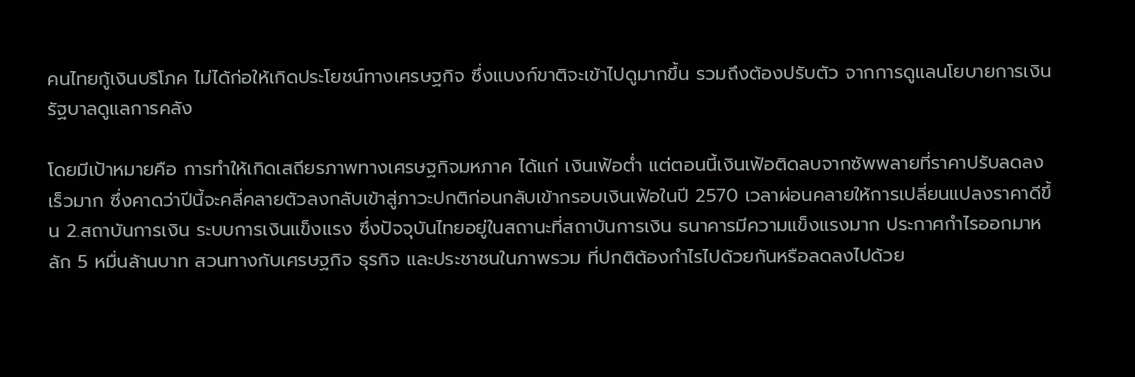คนไทยกู้เงินบริโภค ไม่ได้ก่อให้เกิดประโยชน์ทางเศรษฐกิจ ซึ่งแบงก์ขาติจะเข้าไปดูมากขึ้น รวมถึงต้องปรับตัว จากการดูแลนโยบายการเงิน รัฐบาลดูแลการคลัง

โดยมีเป้าหมายคือ การทำให้เกิดเสถียรภาพทางเศรษฐกิจมหภาค ได้แก่ เงินเฟ้อต่ำ แต่ตอนนี้เงินเฟ้อติดลบจากซัพพลายที่ราคาปรับลดลงเร็วมาก ซึ่งคาดว่าปีนี้จะคลี่คลายตัวลงกลับเข้าสู่ภาวะปกติก่อนกลับเข้ากรอบเงินเฟ้อในปี 2570 เวลาผ่อนคลายให้การเปลี่ยนแปลงราคาดีขึ้น 2.สถาบันการเงิน ระบบการเงินแข็งแรง ซึ่งปัจจุบันไทยอยู่ในสถานะที่สถาบันการเงิน ธนาคารมีความแข็งแรงมาก ประกาศกำไรออกมาหลัก 5 หมื่นล้านบาท สวนทางกับเศรษฐกิจ ธุรกิจ และประชาชนในภาพรวม ที่ปกติต้องกำไรไปด้วยกันหรือลดลงไปด้วย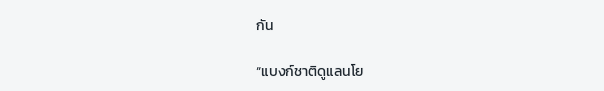กัน

“แบงก์ชาติดูแลนโย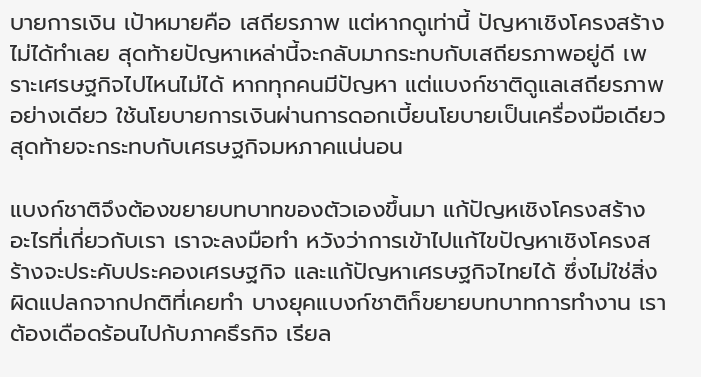บายการเงิน เป้าหมายคือ เสถียรภาพ แต่หากดูเท่านี้ ปัญหาเชิงโครงสร้างไม่ได้ทำเลย สุดท้ายปัญหาเหล่านี้จะกลับมากระทบกับเสถียรภาพอยู่ดี เพราะเศรษฐกิจไปไหนไม่ได้ หากทุกคนมีปัญหา แต่แบงก์ชาติดูแลเสถียรภาพอย่างเดียว ใช้นโยบายการเงินผ่านการดอกเบี้ยนโยบายเป็นเครื่องมือเดียว สุดท้ายจะกระทบกับเศรษฐกิจมหภาคแน่นอน

แบงก์ชาติจึงต้องขยายบทบาทของตัวเองขึ้นมา แก้ปัญหเชิงโครงสร้าง อะไรที่เกี่ยวกับเรา เราจะลงมือทำ หวังว่าการเข้าไปแก้ไขปัญหาเชิงโครงสร้างจะประคับประคองเศรษฐกิจ และแก้ปัญหาเศรษฐกิจไทยได้ ซึ่งไม่ใช่สิ่งผิดแปลกจากปกติที่เคยทำ บางยุคแบงก์ชาติก็ขยายบทบาทการทำงาน เราต้องเดือดร้อนไปก้บภาคธึรกิจ เรียล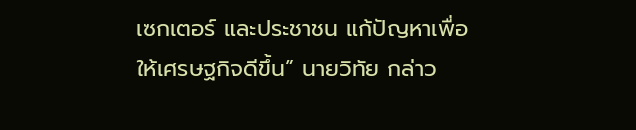เซกเตอร์ และประชาชน แก้ปัญหาเพื่อให้เศรษฐกิจดีขึ้น” นายวิทัย กล่าว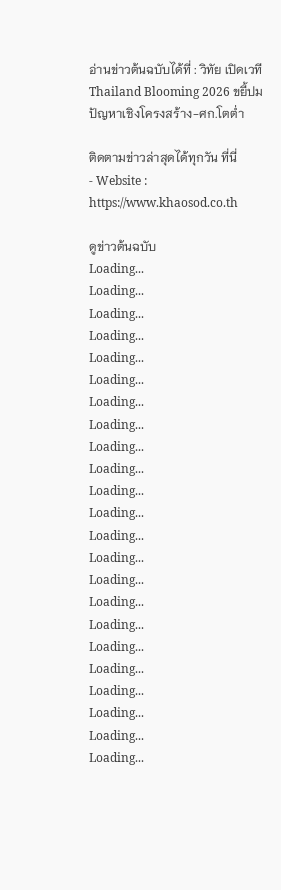อ่านข่าวต้นฉบับได้ที่ : วิทัย เปิดเวที Thailand Blooming 2026 ขยี้ปมปัญหาเชิงโครงสร้าง-ศก.โตต่ำ

ติดตามข่าวล่าสุดได้ทุกวัน ที่นี่
- Website : https://www.khaosod.co.th

ดูข่าวต้นฉบับ
Loading...
Loading...
Loading...
Loading...
Loading...
Loading...
Loading...
Loading...
Loading...
Loading...
Loading...
Loading...
Loading...
Loading...
Loading...
Loading...
Loading...
Loading...
Loading...
Loading...
Loading...
Loading...
Loading...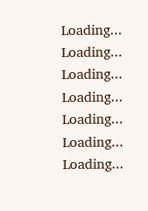Loading...
Loading...
Loading...
Loading...
Loading...
Loading...
Loading...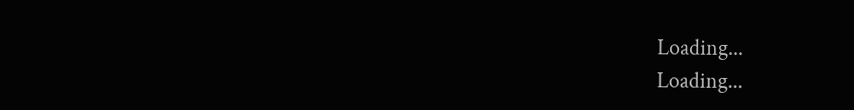Loading...
Loading...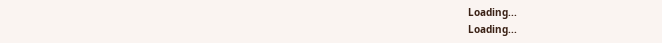Loading...
Loading...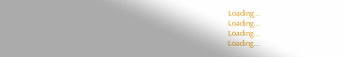Loading...
Loading...
Loading...
Loading...